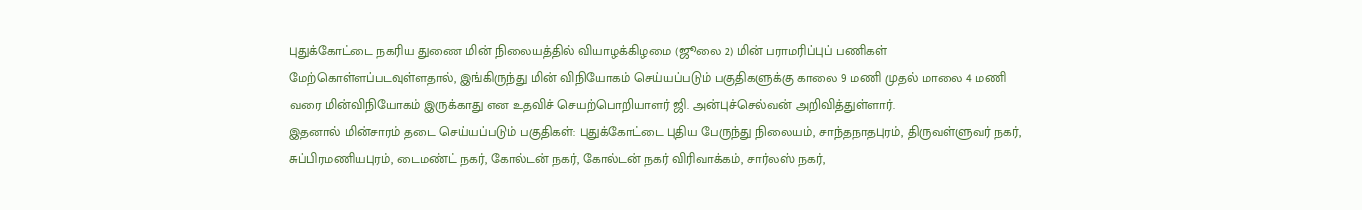புதுக்கோட்டை நகரிய துணை மின் நிலையத்தில் வியாழக்கிழமை (ஜூலை 2) மின் பராமரிப்புப் பணிகள் மேற்கொள்ளப்படவுள்ளதால், இங்கிருந்து மின் விநியோகம் செய்யப்படும் பகுதிகளுக்கு காலை 9 மணி முதல் மாலை 4 மணி வரை மின்விநியோகம் இருக்காது என உதவிச் செயற்பொறியாளர் ஜி. அன்புச்செல்வன் அறிவித்துள்ளார்.
இதனால் மின்சாரம் தடை செய்யப்படும் பகுதிகள்: புதுக்கோட்டை புதிய பேருந்து நிலையம், சாந்தநாதபுரம், திருவள்ளுவர் நகர், சுப்பிரமணியபுரம், டைமண்ட் நகர், கோல்டன் நகர், கோல்டன் நகர் விரிவாக்கம், சார்லஸ் நகர்,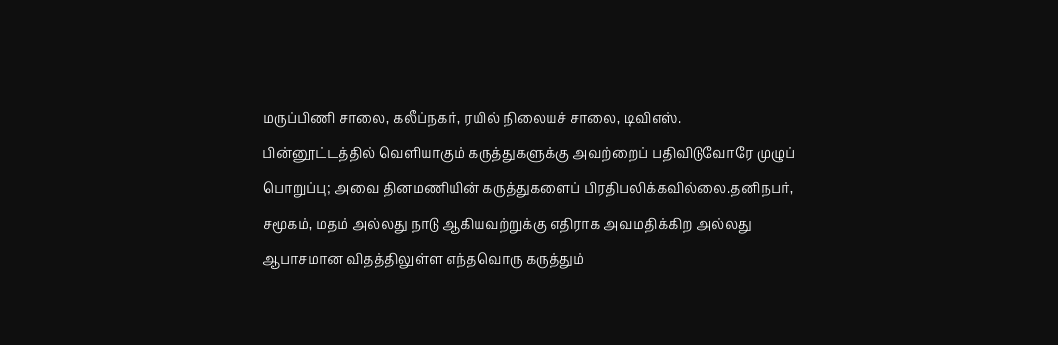மருப்பிணி சாலை, கலீப்நகர், ரயில் நிலையச் சாலை, டிவிஎஸ்.
பின்னூட்டத்தில் வெளியாகும் கருத்துகளுக்கு அவற்றைப் பதிவிடுவோரே முழுப் பொறுப்பு; அவை தினமணியின் கருத்துகளைப் பிரதிபலிக்கவில்லை.தனிநபர், சமூகம், மதம் அல்லது நாடு ஆகியவற்றுக்கு எதிராக அவமதிக்கிற அல்லது ஆபாசமான விதத்திலுள்ள எந்தவொரு கருத்தும்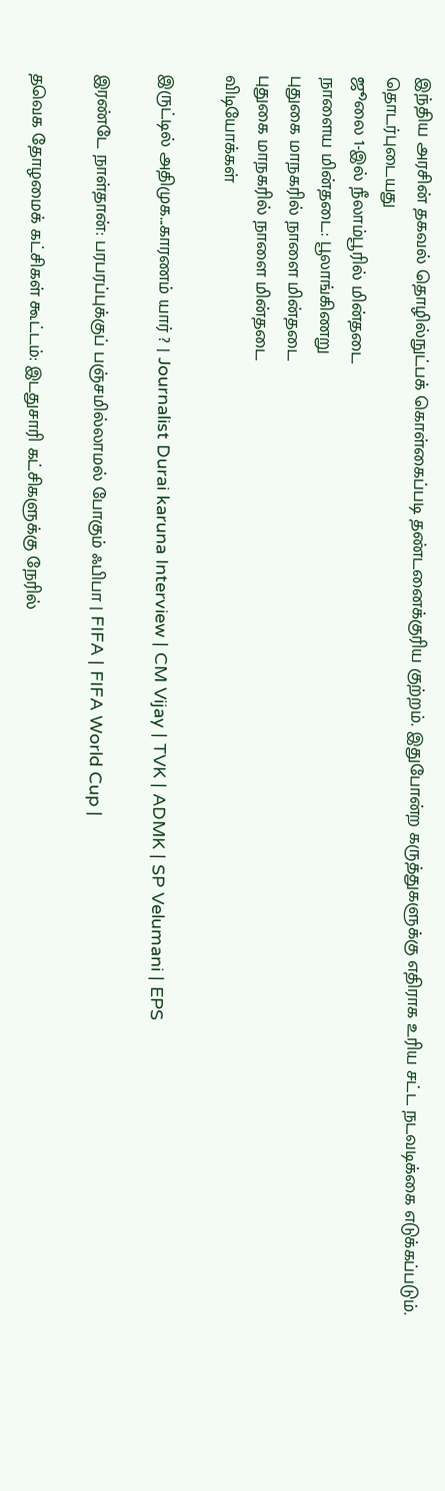இந்திய அரசின் தகவல் தொழில்நுட்பக் கொள்கைப்படி தண்டனைக்குரிய குற்றம். இதுபோன்ற கருத்துகளுக்கு எதிராக உரிய சட்ட நடவடிக்கை எடுக்கப்படும்.
தொடர்புடையது
ஜூலை 1-இல் நீலாம்பூரில் மின்தடை
நாளைய மின்தடை: பூலாங்கிணறு
புதுகை மாநகரில் நாளை மின்தடை
புதுகை மாநகரில் நாளை மின்தடை
விடியோக்கள்

இருட்டில் அதிமுக...காரணம் யார் ? | Journalist Durai karuna Interview | CM Vijay | TVK | ADMK | SP Velumani | EPS

இரண்டே நாள்தான்: பரபரப்புக்குப் பஞ்சமில்லாமல் போகும் ஃபிபா | FIFA | FIFA World Cup |

தவெக தோழமைக் கட்சிகள் கூட்டம்: இடதுசாரி கட்சிகளுக்கு நேரில்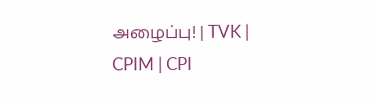அழைப்பு! | TVK | CPIM | CPI